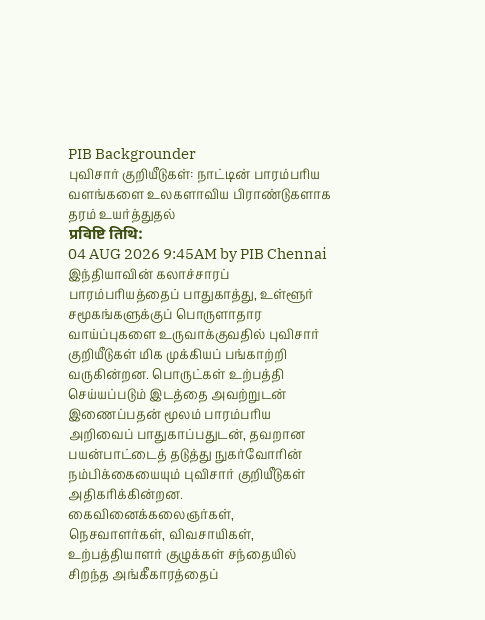PIB Backgrounder
புவிசார் குறியீடுகள்: நாட்டின் பாரம்பரிய வளங்களை உலகளாவிய பிராண்டுகளாக தரம் உயர்த்துதல்
प्रविष्टि तिथि:
04 AUG 2026 9:45AM by PIB Chennai
இந்தியாவின் கலாச்சாரப் பாரம்பரியத்தைப் பாதுகாத்து, உள்ளூர் சமூகங்களுக்குப் பொருளாதார வாய்ப்புகளை உருவாக்குவதில் புவிசார் குறியீடுகள் மிக முக்கியப் பங்காற்றி வருகின்றன. பொருட்கள் உற்பத்தி செய்யப்படும் இடத்தை அவற்றுடன் இணைப்பதன் மூலம் பாரம்பரிய அறிவைப் பாதுகாப்பதுடன், தவறான பயன்பாட்டைத் தடுத்து நுகர்வோரின் நம்பிக்கையையும் புவிசார் குறியீடுகள் அதிகரிக்கின்றன. கைவினைக்கலைஞர்கள், நெசவாளர்கள், விவசாயிகள், உற்பத்தியாளர் குழுக்கள் சந்தையில் சிறந்த அங்கீகாரத்தைப்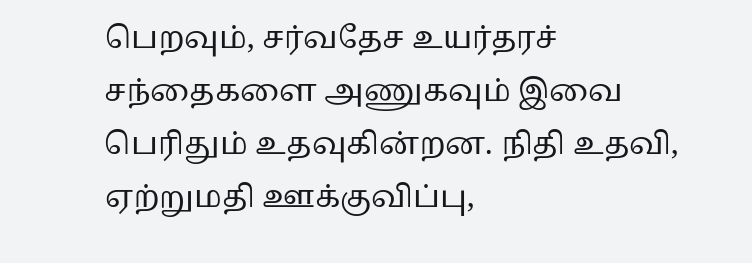பெறவும், சர்வதேச உயர்தரச் சந்தைகளை அணுகவும் இவை பெரிதும் உதவுகின்றன. நிதி உதவி, ஏற்றுமதி ஊக்குவிப்பு,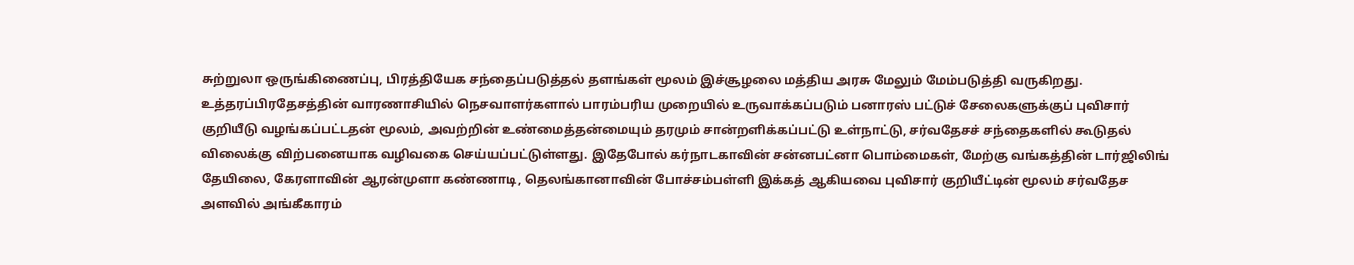சுற்றுலா ஒருங்கிணைப்பு, பிரத்தியேக சந்தைப்படுத்தல் தளங்கள் மூலம் இச்சூழலை மத்திய அரசு மேலும் மேம்படுத்தி வருகிறது.
உத்தரப்பிரதேசத்தின் வாரணாசியில் நெசவாளர்களால் பாரம்பரிய முறையில் உருவாக்கப்படும் பனாரஸ் பட்டுச் சேலைகளுக்குப் புவிசார் குறியீடு வழங்கப்பட்டதன் மூலம், அவற்றின் உண்மைத்தன்மையும் தரமும் சான்றளிக்கப்பட்டு உள்நாட்டு, சர்வதேசச் சந்தைகளில் கூடுதல் விலைக்கு விற்பனையாக வழிவகை செய்யப்பட்டுள்ளது. இதேபோல் கர்நாடகாவின் சன்னபட்னா பொம்மைகள், மேற்கு வங்கத்தின் டார்ஜிலிங் தேயிலை, கேரளாவின் ஆரன்முளா கண்ணாடி, தெலங்கானாவின் போச்சம்பள்ளி இக்கத் ஆகியவை புவிசார் குறியீட்டின் மூலம் சர்வதேச அளவில் அங்கீகாரம்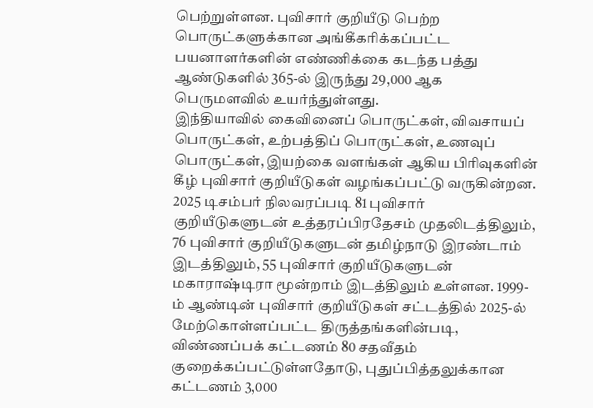பெற்றுள்ளன. புவிசார் குறியீடு பெற்ற பொருட்களுக்கான அங்கீகரிக்கப்பட்ட பயனாளர்களின் எண்ணிக்கை கடந்த பத்து ஆண்டுகளில் 365-ல் இருந்து 29,000 ஆக பெருமளவில் உயர்ந்துள்ளது.
இந்தியாவில் கைவினைப் பொருட்கள், விவசாயப் பொருட்கள், உற்பத்திப் பொருட்கள், உணவுப் பொருட்கள், இயற்கை வளங்கள் ஆகிய பிரிவுகளின் கீழ் புவிசார் குறியீடுகள் வழங்கப்பட்டு வருகின்றன. 2025 டிசம்பர் நிலவரப்படி 81 புவிசார் குறியீடுகளுடன் உத்தரப்பிரதேசம் முதலிடத்திலும், 76 புவிசார் குறியீடுகளுடன் தமிழ்நாடு இரண்டாம் இடத்திலும், 55 புவிசார் குறியீடுகளுடன் மகாராஷ்டிரா மூன்றாம் இடத்திலும் உள்ளன. 1999-ம் ஆண்டின் புவிசார் குறியீடுகள் சட்டத்தில் 2025-ல் மேற்கொள்ளப்பட்ட திருத்தங்களின்படி, விண்ணப்பக் கட்டணம் 80 சதவீதம் குறைக்கப்பட்டுள்ளதோடு, புதுப்பித்தலுக்கான கட்டணம் 3,000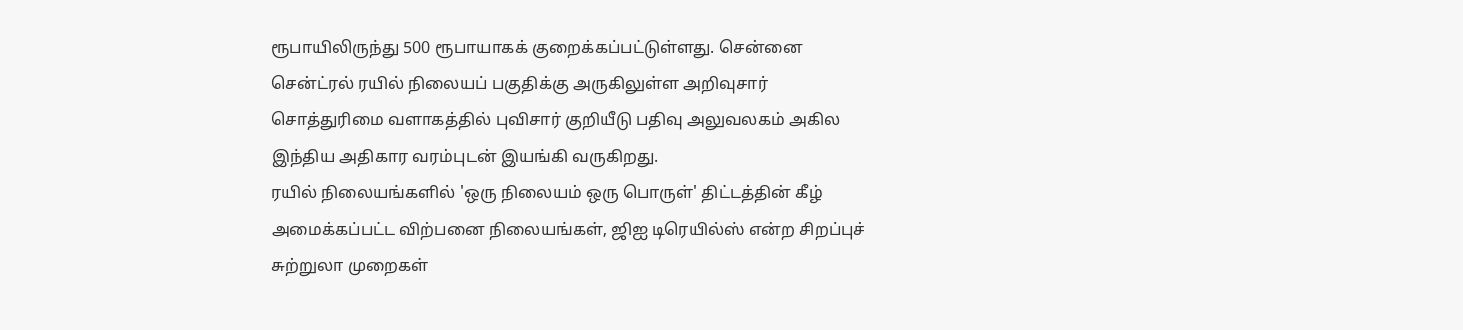ரூபாயிலிருந்து 500 ரூபாயாகக் குறைக்கப்பட்டுள்ளது. சென்னை சென்ட்ரல் ரயில் நிலையப் பகுதிக்கு அருகிலுள்ள அறிவுசார் சொத்துரிமை வளாகத்தில் புவிசார் குறியீடு பதிவு அலுவலகம் அகில இந்திய அதிகார வரம்புடன் இயங்கி வருகிறது.
ரயில் நிலையங்களில் 'ஒரு நிலையம் ஒரு பொருள்' திட்டத்தின் கீழ் அமைக்கப்பட்ட விற்பனை நிலையங்கள், ஜிஐ டிரெயில்ஸ் என்ற சிறப்புச் சுற்றுலா முறைகள்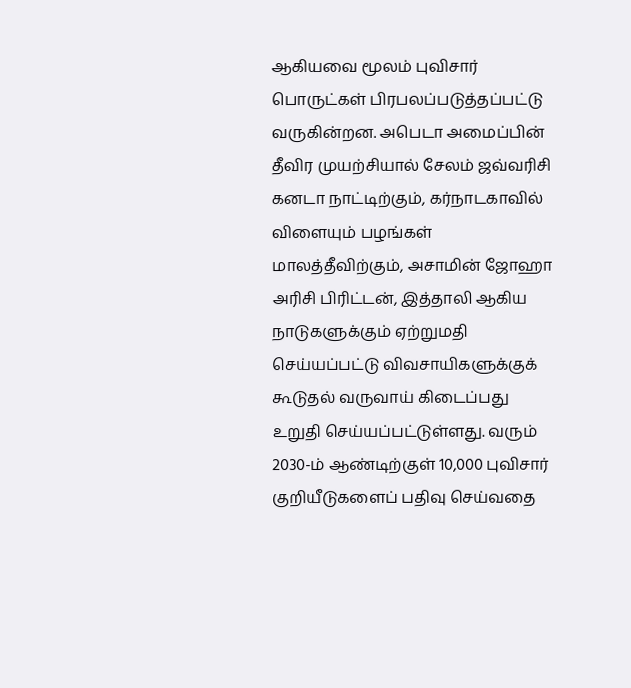ஆகியவை மூலம் புவிசார் பொருட்கள் பிரபலப்படுத்தப்பட்டு வருகின்றன. அபெடா அமைப்பின் தீவிர முயற்சியால் சேலம் ஜவ்வரிசி கனடா நாட்டிற்கும், கர்நாடகாவில் விளையும் பழங்கள் மாலத்தீவிற்கும், அசாமின் ஜோஹா அரிசி பிரிட்டன், இத்தாலி ஆகிய நாடுகளுக்கும் ஏற்றுமதி செய்யப்பட்டு விவசாயிகளுக்குக் கூடுதல் வருவாய் கிடைப்பது உறுதி செய்யப்பட்டுள்ளது. வரும் 2030-ம் ஆண்டிற்குள் 10,000 புவிசார் குறியீடுகளைப் பதிவு செய்வதை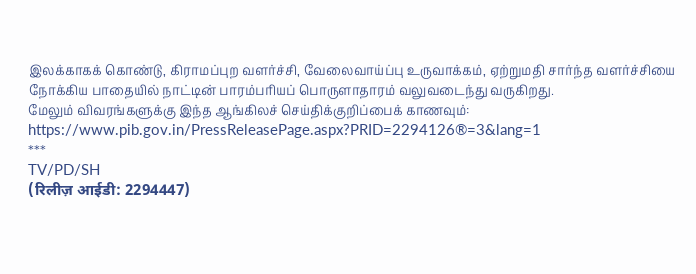இலக்காகக் கொண்டு, கிராமப்புற வளர்ச்சி, வேலைவாய்ப்பு உருவாக்கம், ஏற்றுமதி சார்ந்த வளர்ச்சியை நோக்கிய பாதையில் நாட்டின் பாரம்பரியப் பொருளாதாரம் வலுவடைந்து வருகிறது.
மேலும் விவரங்களுக்கு இந்த ஆங்கிலச் செய்திக்குறிப்பைக் காணவும்: https://www.pib.gov.in/PressReleasePage.aspx?PRID=2294126®=3&lang=1
***
TV/PD/SH
(रिलीज़ आईडी: 2294447)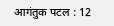आगंतुक पटल : 12